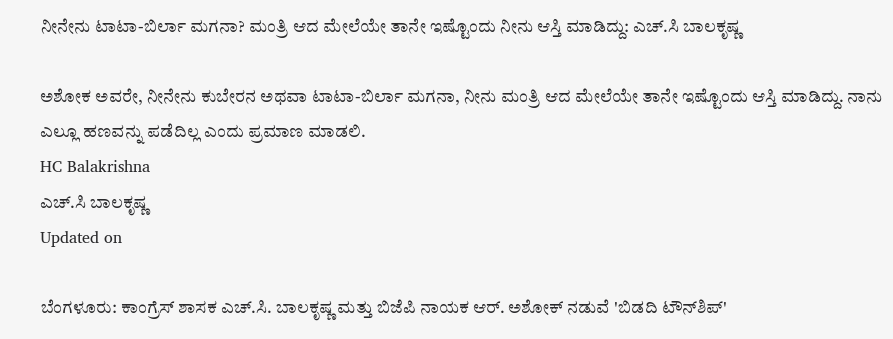ನೀನೇನು ಟಾಟಾ-ಬಿರ್ಲಾ ಮಗನಾ? ಮಂತ್ರಿ ಆದ ಮೇಲೆಯೇ ತಾನೇ ಇಷ್ಟೊಂದು ನೀನು ಆಸ್ತಿ ಮಾಡಿದ್ದು: ಎಚ್.ಸಿ ಬಾಲಕೃಷ್ಣ

ಅಶೋಕ ಅವರೇ, ನೀನೇನು ಕುಬೇರನ ಅಥವಾ ಟಾಟಾ-ಬಿರ್ಲಾ ಮಗನಾ, ನೀನು ಮಂತ್ರಿ ಆದ ಮೇಲೆಯೇ ತಾನೇ ಇಷ್ಟೊಂದು ಆಸ್ತಿ ಮಾಡಿದ್ದು. ನಾನು ಎಲ್ಲೂ ಹಣವನ್ನು ಪಡೆದಿಲ್ಲ ಎಂದು ಪ್ರಮಾಣ ಮಾಡಲಿ.
HC Balakrishna
ಎಚ್.ಸಿ ಬಾಲಕೃಷ್ಣ
Updated on

ಬೆಂಗಳೂರು: ಕಾಂಗ್ರೆಸ್ ಶಾಸಕ ಎಚ್.ಸಿ. ಬಾಲಕೃಷ್ಣ ಮತ್ತು ಬಿಜೆಪಿ ನಾಯಕ ಆರ್. ಅಶೋಕ್ ನಡುವೆ 'ಬಿಡದಿ ಟೌನ್‌ಶಿಪ್'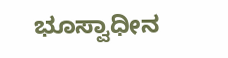ಭೂಸ್ವಾಧೀನ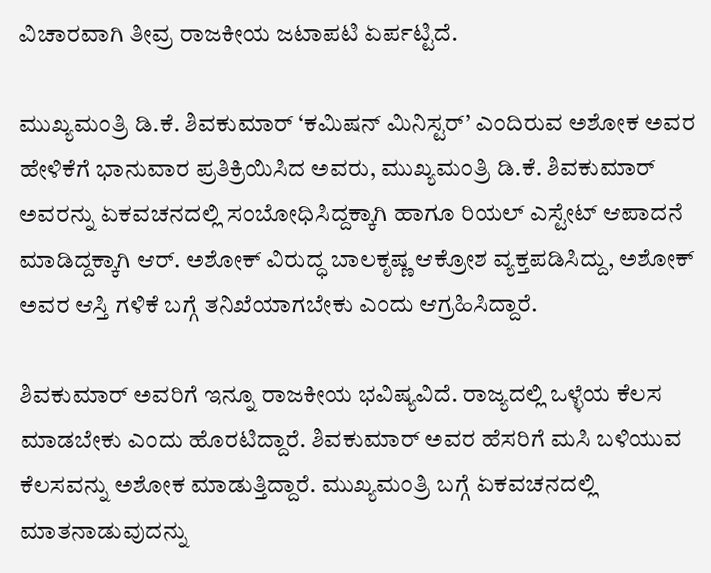ವಿಚಾರವಾಗಿ ತೀವ್ರ ರಾಜಕೀಯ ಜಟಾಪಟಿ ಏರ್ಪಟ್ಟಿದೆ.

ಮುಖ್ಯಮಂತ್ರಿ ಡಿ.ಕೆ. ಶಿವಕುಮಾರ್ ‘ಕಮಿಷನ್‌ ಮಿನಿಸ್ಟರ್’ ಎಂದಿರುವ ಅಶೋಕ ಅವರ ಹೇಳಿಕೆಗೆ ಭಾನುವಾರ ಪ್ರತಿಕ್ರಿಯಿಸಿದ ಅವರು, ಮುಖ್ಯಮಂತ್ರಿ ಡಿ.ಕೆ. ಶಿವಕುಮಾರ್ ಅವರನ್ನು ಏಕವಚನದಲ್ಲಿ ಸಂಬೋಧಿಸಿದ್ದಕ್ಕಾಗಿ ಹಾಗೂ ರಿಯಲ್ ಎಸ್ಟೇಟ್ ಆಪಾದನೆ ಮಾಡಿದ್ದಕ್ಕಾಗಿ ಆರ್. ಅಶೋಕ್ ವಿರುದ್ಧ ಬಾಲಕೃಷ್ಣ ಆಕ್ರೋಶ ವ್ಯಕ್ತಪಡಿಸಿದ್ದು, ಅಶೋಕ್ ಅವರ ಆಸ್ತಿ ಗಳಿಕೆ ಬಗ್ಗೆ ತನಿಖೆಯಾಗಬೇಕು ಎಂದು ಆಗ್ರಹಿಸಿದ್ದಾರೆ.

ಶಿವಕುಮಾರ್ ಅವರಿಗೆ ಇನ್ನೂ ರಾಜಕೀಯ ಭವಿಷ್ಯವಿದೆ. ರಾಜ್ಯದಲ್ಲಿ ಒಳ್ಳೆಯ ಕೆಲಸ ಮಾಡಬೇಕು ಎಂದು ಹೊರಟಿದ್ದಾರೆ. ಶಿವಕುಮಾರ್ ಅವರ ಹೆಸರಿಗೆ ಮಸಿ ಬಳಿಯುವ ಕೆಲಸವನ್ನು ಅಶೋಕ ಮಾಡುತ್ತಿದ್ದಾರೆ. ಮುಖ್ಯಮಂತ್ರಿ ಬಗ್ಗೆ ಏಕವಚನದಲ್ಲಿ ಮಾತನಾಡುವುದನ್ನು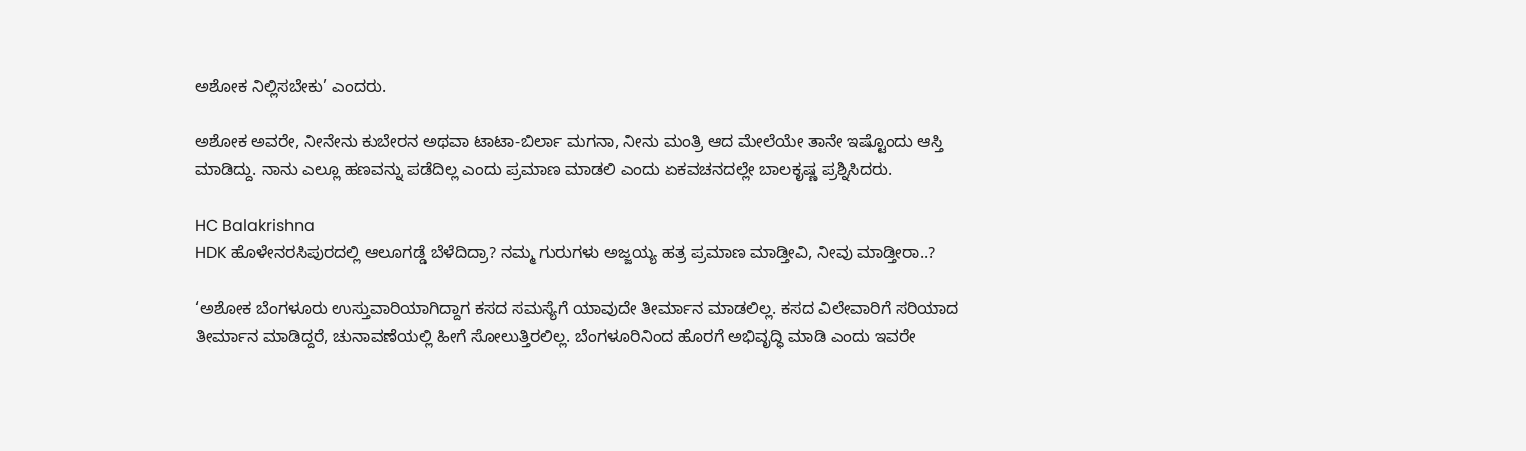ಅಶೋಕ ನಿಲ್ಲಿಸಬೇಕು’ ಎಂದರು.

ಅಶೋಕ ಅವರೇ, ನೀನೇನು ಕುಬೇರನ ಅಥವಾ ಟಾಟಾ-ಬಿರ್ಲಾ ಮಗನಾ, ನೀನು ಮಂತ್ರಿ ಆದ ಮೇಲೆಯೇ ತಾನೇ ಇಷ್ಟೊಂದು ಆಸ್ತಿ ಮಾಡಿದ್ದು. ನಾನು ಎಲ್ಲೂ ಹಣವನ್ನು ಪಡೆದಿಲ್ಲ ಎಂದು ಪ್ರಮಾಣ ಮಾಡಲಿ ಎಂದು ಏಕವಚನದಲ್ಲೇ ಬಾಲಕೃಷ್ಣ ಪ್ರಶ್ನಿಸಿದರು.

HC Balakrishna
HDK ಹೊಳೇನರಸಿಪುರದಲ್ಲಿ ಆಲೂಗಡ್ಡೆ ಬೆಳೆದಿದ್ರಾ? ನಮ್ಮ ಗುರುಗಳು ಅಜ್ಜಯ್ಯ ಹತ್ರ ಪ್ರಮಾಣ ಮಾಡ್ತೀವಿ, ನೀವು ಮಾಡ್ತೀರಾ..?

‘ಅಶೋಕ ಬೆಂಗಳೂರು ಉಸ್ತುವಾರಿಯಾಗಿದ್ದಾಗ ಕಸದ ಸಮಸ್ಯೆಗೆ ಯಾವುದೇ ತೀರ್ಮಾನ ಮಾಡಲಿಲ್ಲ. ಕಸದ ವಿಲೇವಾರಿಗೆ ಸರಿಯಾದ ತೀರ್ಮಾನ ಮಾಡಿದ್ದರೆ, ಚುನಾವಣೆಯಲ್ಲಿ ಹೀಗೆ ಸೋಲುತ್ತಿರಲಿಲ್ಲ. ಬೆಂಗಳೂರಿನಿಂದ ಹೊರಗೆ ಅಭಿವೃದ್ಧಿ ಮಾಡಿ ಎಂದು ಇವರೇ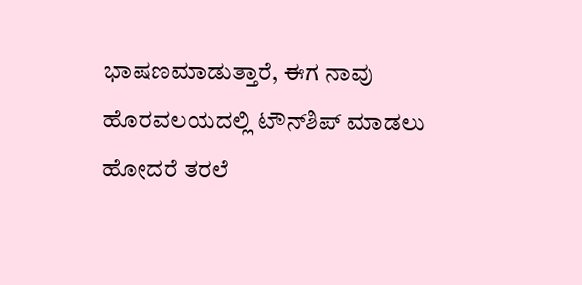ಭಾಷಣಮಾಡುತ್ತಾರೆ, ಈಗ ನಾವು ಹೊರವಲಯದಲ್ಲಿ ಟೌನ್‍ಶಿಪ್ ಮಾಡಲು ಹೋದರೆ ತರಲೆ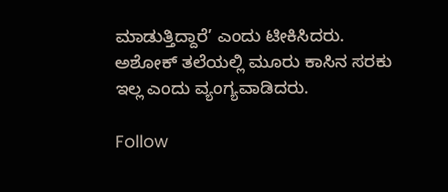ಮಾಡುತ್ತಿದ್ದಾರೆ’ ಎಂದು ಟೀಕಿಸಿದರು. ಅಶೋಕ್ ತಲೆಯಲ್ಲಿ ಮೂರು ಕಾಸಿನ ಸರಕು ಇಲ್ಲ ಎಂದು ವ್ಯಂಗ್ಯವಾಡಿದರು.

Follow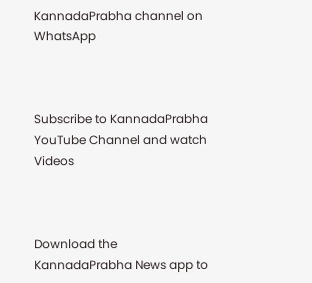KannadaPrabha channel on WhatsApp



Subscribe to KannadaPrabha YouTube Channel and watch Videos



Download the KannadaPrabha News app to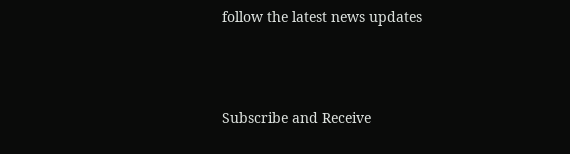follow the latest news updates



Subscribe and Receive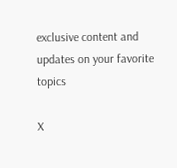exclusive content and updates on your favorite topics

X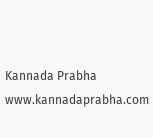Kannada Prabha
www.kannadaprabha.com